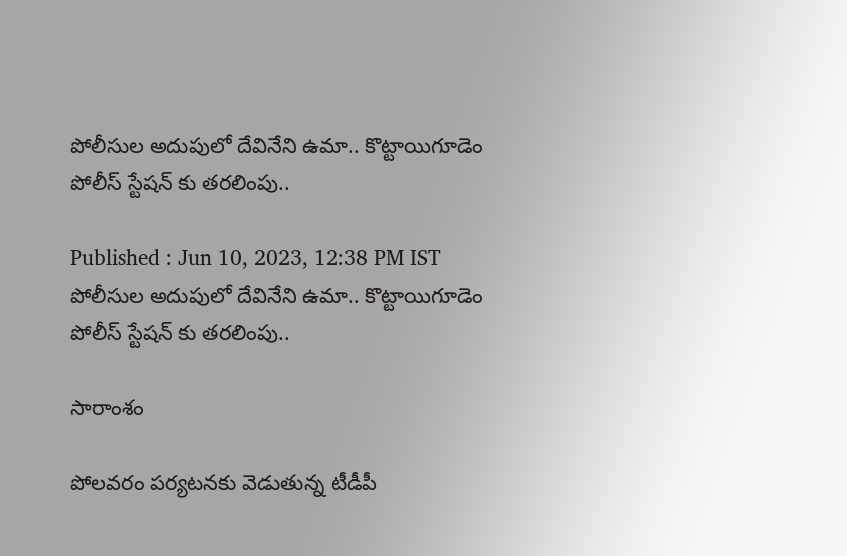పోలీసుల అదుపులో దేవినేని ఉమా.. కొట్టాయిగూడెం పోలీస్ స్టేషన్ కు తరలింపు..

Published : Jun 10, 2023, 12:38 PM IST
పోలీసుల అదుపులో దేవినేని ఉమా.. కొట్టాయిగూడెం పోలీస్ స్టేషన్ కు తరలింపు..

సారాంశం

పోలవరం పర్యటనకు వెడుతున్న టీడీపీ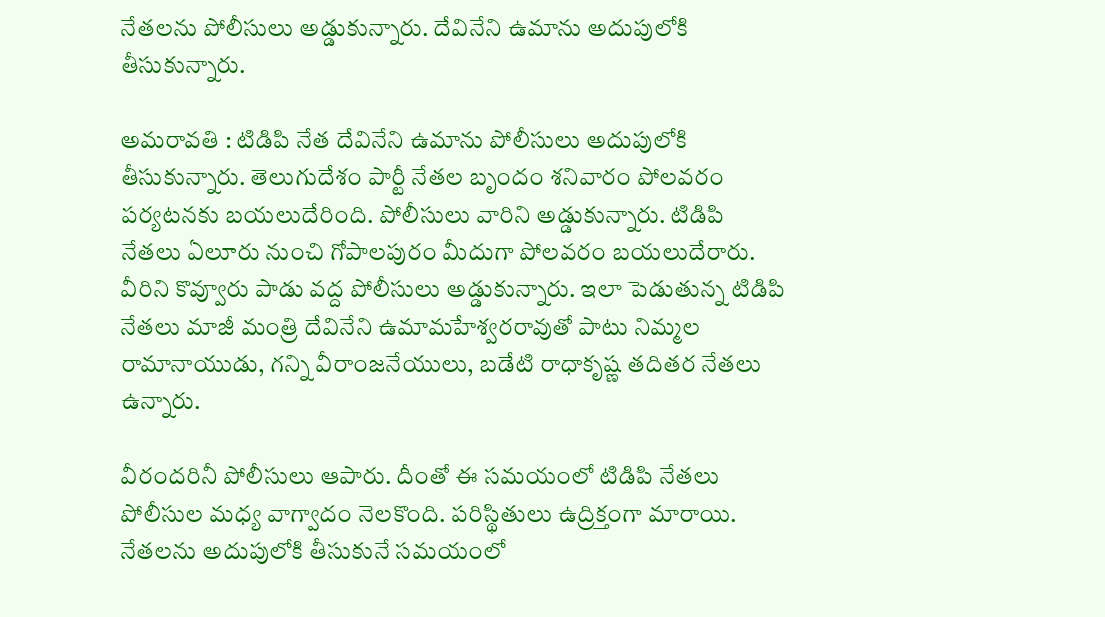నేతలను పోలీసులు అడ్డుకున్నారు. దేవినేని ఉమాను అదుపులోకి తీసుకున్నారు.

అమరావతి : టిడిపి నేత దేవినేని ఉమాను పోలీసులు అదుపులోకి తీసుకున్నారు. తెలుగుదేశం పార్టీ నేతల బృందం శనివారం పోలవరం పర్యటనకు బయలుదేరింది. పోలీసులు వారిని అడ్డుకున్నారు. టిడిపి నేతలు ఏలూరు నుంచి గోపాలపురం మీదుగా పోలవరం బయలుదేరారు. వీరిని కొవ్వూరు పాడు వద్ద పోలీసులు అడ్డుకున్నారు. ఇలా పెడుతున్న టిడిపి నేతలు మాజీ మంత్రి దేవినేని ఉమామహేశ్వరరావుతో పాటు నిమ్మల రామానాయుడు, గన్ని వీరాంజనేయులు, బడేటి రాధాకృష్ణ తదితర నేతలు ఉన్నారు.

వీరందరినీ పోలీసులు ఆపారు. దీంతో ఈ సమయంలో టిడిపి నేతలు పోలీసుల మధ్య వాగ్వాదం నెలకొంది. పరిస్థితులు ఉద్రిక్తంగా మారాయి. నేతలను అదుపులోకి తీసుకునే సమయంలో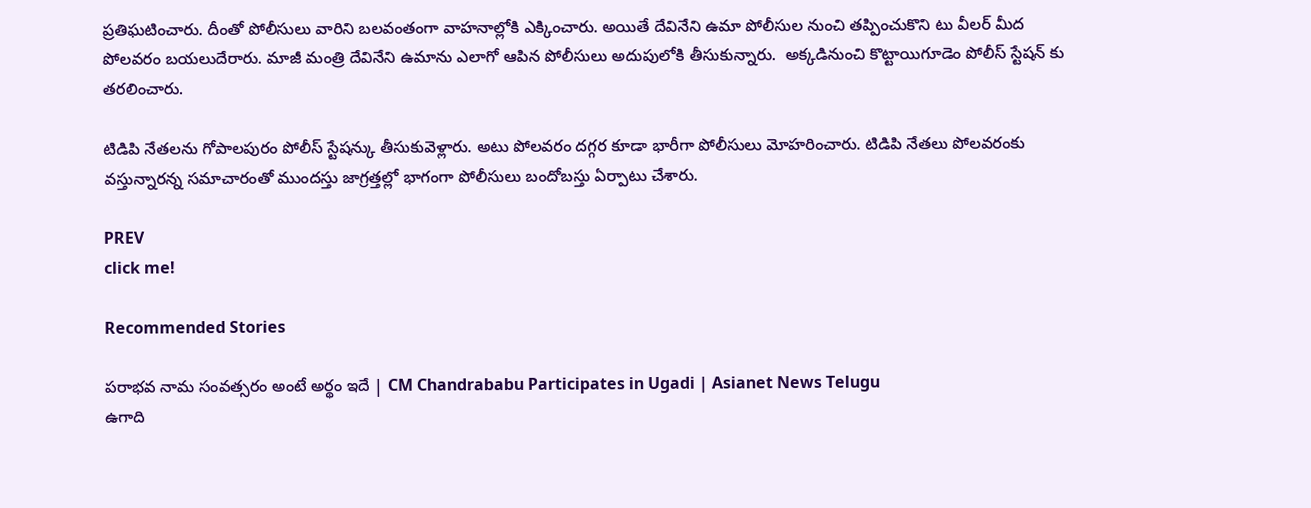ప్రతిఘటించారు. దీంతో పోలీసులు వారిని బలవంతంగా వాహనాల్లోకి ఎక్కించారు. అయితే దేవినేని ఉమా పోలీసుల నుంచి తప్పించుకొని టు వీలర్ మీద పోలవరం బయలుదేరారు. మాజీ మంత్రి దేవినేని ఉమాను ఎలాగో ఆపిన పోలీసులు అదుపులోకి తీసుకున్నారు.  అక్కడినుంచి కొట్టాయిగూడెం పోలీస్ స్టేషన్ కు తరలించారు.

టిడిపి నేతలను గోపాలపురం పోలీస్ స్టేషన్కు తీసుకువెళ్లారు. అటు పోలవరం దగ్గర కూడా భారీగా పోలీసులు మోహరించారు. టిడిపి నేతలు పోలవరంకు వస్తున్నారన్న సమాచారంతో ముందస్తు జాగ్రత్తల్లో భాగంగా పోలీసులు బందోబస్తు ఏర్పాటు చేశారు.

PREV
click me!

Recommended Stories

పరాభవ నామ సంవత్సరం అంటే అర్థం ఇదే | CM Chandrababu Participates in Ugadi | Asianet News Telugu
ఉగాది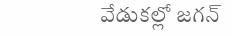వేడుకల్లో జగన్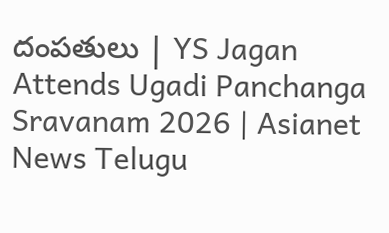దంపతులు | YS Jagan Attends Ugadi Panchanga Sravanam 2026 | Asianet News Telugu